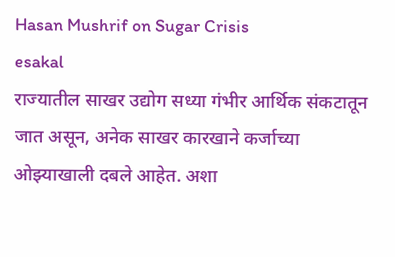Hasan Mushrif on Sugar Crisis
esakal
राज्यातील साखर उद्योग सध्या गंभीर आर्थिक संकटातून जात असून, अनेक साखर कारखाने कर्जाच्या ओझ्याखाली दबले आहेत. अशा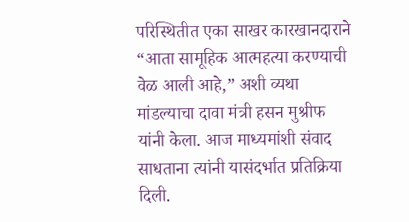परिस्थितीत एका साखर कारखानदाराने “आता सामूहिक आत्महत्या करण्याची वेळ आली आहे,” अशी व्यथा मांडल्याचा दावा मंत्री हसन मुश्रीफ यांनी केला. आज माध्यमांशी संवाद साधताना त्यांनी यासंदर्भात प्रतिक्रिया दिली.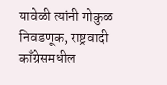यावेळी त्यांनी गोकुळ निवडणूक, राष्ट्रवादी काँग्रेसमधील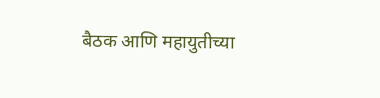बैठक आणि महायुतीच्या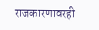राजकारणावरही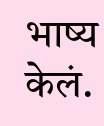भाष्य केलं.